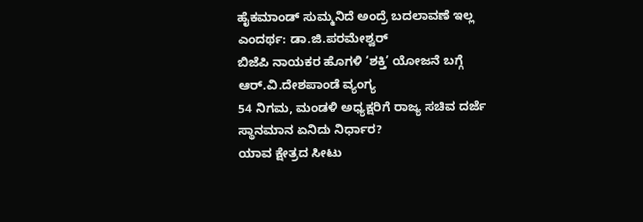ಹೈಕಮಾಂಡ್ ಸುಮ್ಮನಿದೆ ಅಂದ್ರೆ ಬದಲಾವಣೆ ಇಲ್ಲ ಎಂದರ್ಥ: ಡಾ.ಜಿ.ಪರಮೇಶ್ವರ್
ಬಿಜೆಪಿ ನಾಯಕರ ಹೊಗಳಿ ‘ಶಕ್ತಿ’ ಯೋಜನೆ ಬಗ್ಗೆ ಆರ್.ವಿ.ದೇಶಪಾಂಡೆ ವ್ಯಂಗ್ಯ
54 ನಿಗಮ, ಮಂಡಳಿ ಅಧ್ಯಕ್ಷರಿಗೆ ರಾಜ್ಯ ಸಚಿವ ದರ್ಜೆ ಸ್ಥಾನಮಾನ ಏನಿದು ನಿರ್ಧಾರ?
ಯಾವ ಕ್ಷೇತ್ರದ ಸೀಟು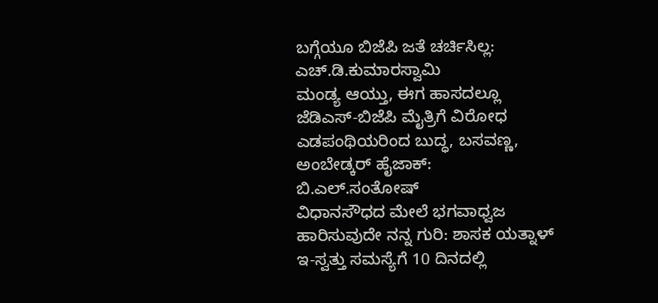ಬಗ್ಗೆಯೂ ಬಿಜೆಪಿ ಜತೆ ಚರ್ಚಿಸಿಲ್ಲ: ಎಚ್.ಡಿ.ಕುಮಾರಸ್ವಾಮಿ
ಮಂಡ್ಯ ಆಯ್ತು, ಈಗ ಹಾಸದಲ್ಲೂ ಜೆಡಿಎಸ್-ಬಿಜೆಪಿ ಮೈತ್ರಿಗೆ ವಿರೋಧ
ಎಡಪಂಥಿಯರಿಂದ ಬುದ್ಧ, ಬಸವಣ್ಣ, ಅಂಬೇಡ್ಕರ್ ಹೈಜಾಕ್: ಬಿ.ಎಲ್.ಸಂತೋಷ್
ವಿಧಾನಸೌಧದ ಮೇಲೆ ಭಗವಾಧ್ವಜ ಹಾರಿಸುವುದೇ ನನ್ನ ಗುರಿ: ಶಾಸಕ ಯತ್ನಾಳ್
ಇ-ಸ್ವತ್ತು ಸಮಸ್ಯೆಗೆ 10 ದಿನದಲ್ಲಿ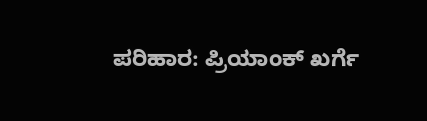ಪರಿಹಾರ: ಪ್ರಿಯಾಂಕ್ ಖರ್ಗೆ